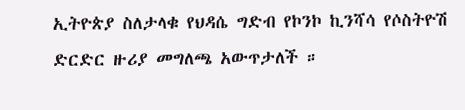ኢትዮጵያ ስለታላቁ የህዳሴ ግድብ የኮንኮ ኪንሻሳ የሶስትዮሽ ድርድር ዙሪያ መግለጫ አውጥታለች ።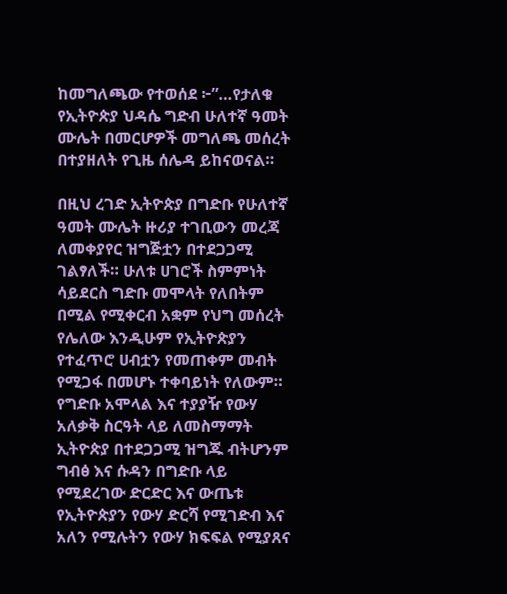ከመግለጫው የተወሰደ ፦”…የታለቁ የኢትዮጵያ ህዳሴ ግድብ ሁለተኛ ዓመት ሙሌት በመርሆዎች መግለጫ መሰረት በተያዘለት የጊዜ ሰሌዳ ይከናወናል።

በዚህ ረገድ ኢትዮጵያ በግድቡ የሁለተኛ ዓመት ሙሌት ዙሪያ ተገቢውን መረጃ ለመቀያየር ዝግጅቷን በተደጋጋሚ ገልፃለች። ሁለቱ ሀገሮች ስምምነት ሳይደርስ ግድቡ መሞላት የለበትም በሚል የሚቀርብ አቋም የህግ መሰረት የሌለው እንዲሁም የኢትዮጵያን የተፈጥሮ ሀብቷን የመጠቀም መብት የሚጋፋ በመሆኑ ተቀባይነት የለውም። የግድቡ አሞላል እና ተያያዥ የውሃ አለቃቅ ስርዓት ላይ ለመስማማት ኢትዮጵያ በተደጋጋሚ ዝግጁ ብትሆንም ግብፅ እና ሱዳን በግድቡ ላይ የሚደረገው ድርድር እና ውጤቱ የኢትዮጵያን የውሃ ድርሻ የሚገድብ እና አለን የሚሉትን የውሃ ክፍፍል የሚያጸና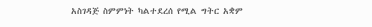አስገዳጅ ስምምነት ካልተደረሰ የሚል ግትር አቋም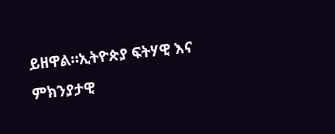ይዘዋል።ኢትዮጵያ ፍትሃዊ እና ምክንያታዊ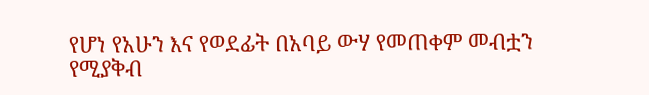የሆነ የአሁን እና የወደፊት በአባይ ውሃ የመጠቀም መብቷን የሚያቅብ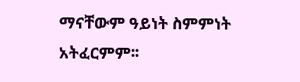ማናቸውም ዓይነት ስምምነት አትፈርምም፡፡